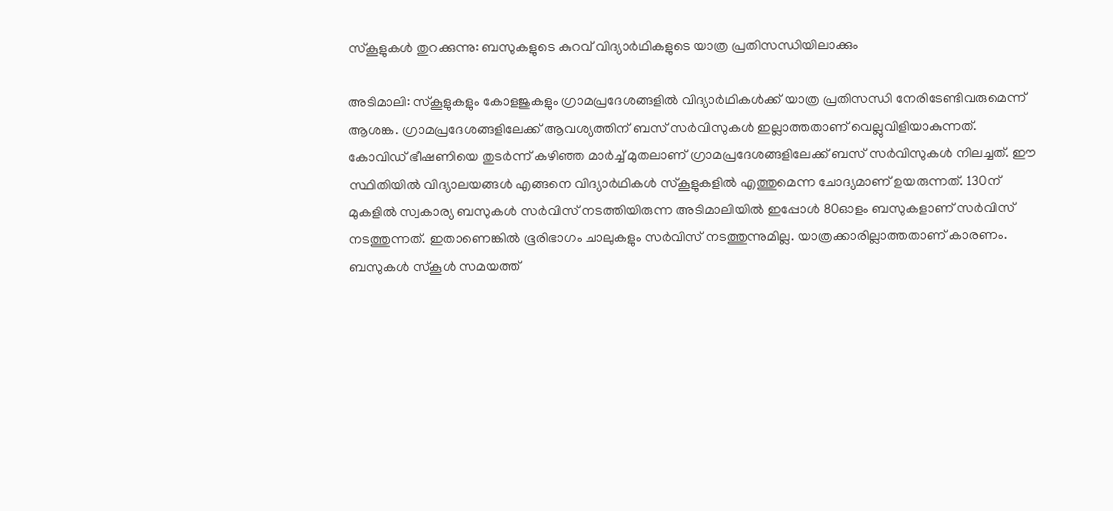സ്കൂളുകൾ തുറക്കുന്നു: ബസുകളുടെ കുറവ് വിദ്യാർഥികളുടെ യാത്ര പ്രതിസന്ധിയിലാക്കും

അടിമാലി: സ്കൂളുകളും കോളജുകളും ഗ്രാമപ്രദേശങ്ങളിൽ വിദ്യാർഥികൾക്ക് യാത്ര പ്രതിസന്ധി നേരിടേണ്ടിവരുമെന്ന് ആശങ്ക. ഗ്രാമപ്രദേശങ്ങളിലേക്ക് ആവശ്യത്തിന് ബസ് സർവിസുകൾ ഇല്ലാത്തതാണ് വെല്ലുവിളിയാകുന്നത്. കോവിഡ് ഭീഷണിയെ തുടർന്ന് കഴിഞ്ഞ മാർച്ച് മുതലാണ് ഗ്രാമപ്രദേശങ്ങളിലേക്ക് ബസ് സർവിസുകൾ നിലച്ചത്. ഈ സ്ഥിതിയിൽ വിദ്യാലയങ്ങൾ എങ്ങനെ വിദ്യാർഥികൾ സ്കൂളുകളിൽ എത്തുമെന്ന ചോദ്യമാണ് ഉയരുന്നത്. 130ന് മുകളിൽ സ്വകാര്യ ബസുകൾ സർവിസ് നടത്തിയിരുന്ന അടിമാലിയിൽ ഇപ്പോൾ 80ഓളം ബസുകളാണ് സർവിസ് നടത്തുന്നത്. ഇതാണെങ്കിൽ ഭൂരിഭാഗം ചാലുകളും സർവിസ് നടത്തുന്നുമില്ല. യാത്രക്കാരില്ലാത്തതാണ് കാരണം. ബസുകൾ സ്കൂൾ സമയത്ത്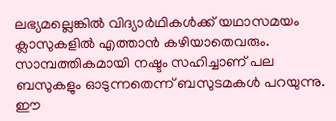ലഭ്യമല്ലെങ്കിൽ വിദ്യാർഥികൾക്ക് യഥാസമയം ക്ലാസുകളിൽ എത്താൻ കഴിയാതെവരും. സാമ്പത്തികമായി നഷ്ടം സഹിച്ചാണ് പല ബസുകളും ഓടുന്നതെന്ന് ബസുടമകൾ പറയുന്നു. ഈ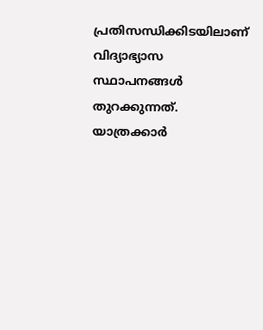പ്രതിസന്ധിക്കിടയിലാണ് വിദ്യാഭ്യാസ സ്ഥാപനങ്ങൾ തുറക്കുന്നത്. യാത്രക്കാർ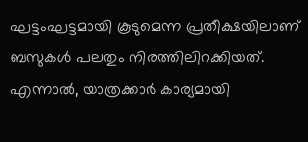ഘട്ടംഘട്ടമായി കൂടുമെന്ന പ്രതീക്ഷയിലാണ് ബസുകൾ പലതും നിരത്തിലിറക്കിയത്. എന്നാൽ, യാത്രക്കാർ കാര്യമായി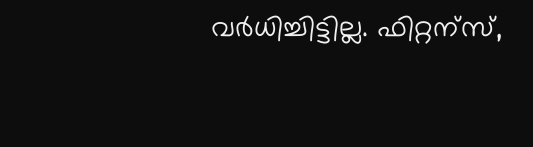വർധിച്ചിട്ടില്ല. ഫിറ്റന്സ്,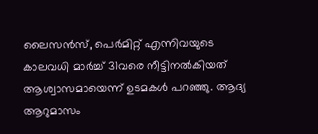ലൈസൻസ്, പെർമിറ്റ് എന്നിവയുടെ കാലവധി മാർച്ച് 31വരെ നീട്ടിനൽകിയത് ആശ്വാസമായെന്ന് ഉടമകൾ പറഞ്ഞു. ആദ്യ ആറുമാസം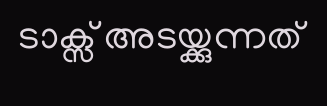ടാക്സ് അടയ്ക്കുന്നത്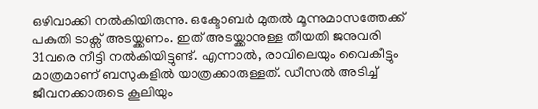ഒഴിവാക്കി നൽകിയിരുന്നു. ഒക്ടോബർ മുതൽ മൂന്നുമാസത്തേക്ക് പകുതി ടാക്സ് അടയ്ക്കണം. ഇത് അടയ്ക്കാനുള്ള തീയതി ജനുവരി 31വരെ നീട്ടി നൽകിയിട്ടുണ്ട്. എന്നാൽ, രാവിലെയും വൈകീട്ടും മാത്രമാണ് ബസുകളിൽ യാത്രക്കാരുള്ളത്. ഡീസൽ അടിച്ച് ജീവനക്കാരുടെ കൂലിയും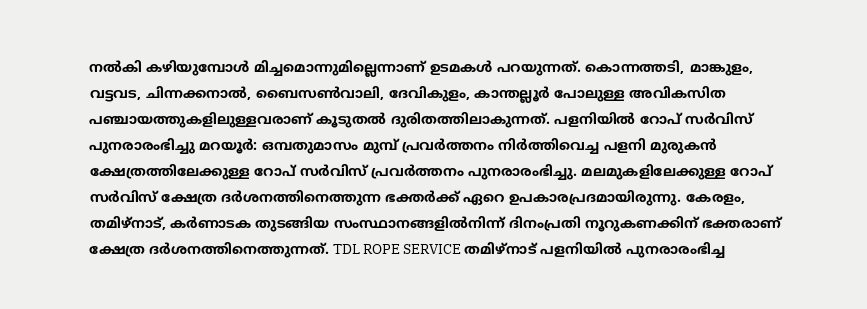നൽകി കഴിയുമ്പോൾ മിച്ചമൊന്നുമില്ലെന്നാണ് ഉടമകൾ പറയുന്നത്. കൊന്നത്തടി, മാങ്കുളം, വട്ടവട, ചിന്നക്കനാൽ, ബൈസൺവാലി, ദേവികുളം, കാന്തല്ലൂർ പോലുള്ള അവികസിത പഞ്ചായത്തുകളിലുള്ളവരാണ് കൂടുതൽ ദുരിതത്തിലാകുന്നത്. പളനിയില്‍ റോപ് സര്‍വിസ് പുനരാരംഭിച്ചു മറയൂര്‍: ഒമ്പതുമാസം മുമ്പ് പ്രവര്‍ത്തനം നിർത്തിവെച്ച പളനി മുരുകന്‍ ക്ഷേത്രത്തിലേക്കുള്ള റോപ് സര്‍വിസ് പ്രവര്‍ത്തനം പുനരാരംഭിച്ചു. മലമുകളിലേക്കുള്ള റോപ് സര്‍വിസ് ക്ഷേത്ര ദര്‍ശനത്തിനെത്തുന്ന ഭക്തര്‍ക്ക് ഏറെ ഉപകാരപ്രദമായിരുന്നു. കേരളം, തമിഴ്‌നാട്, കര്‍ണാടക തുടങ്ങിയ സംസ്ഥാനങ്ങളില്‍നിന്ന് ദിനംപ്രതി നൂറുകണക്കിന് ഭക്തരാണ് ക്ഷേത്ര ദര്‍ശനത്തിനെത്തുന്നത്. TDL ROPE SERVICE തമിഴ്‌നാട് പളനിയില്‍ പുനരാരംഭിച്ച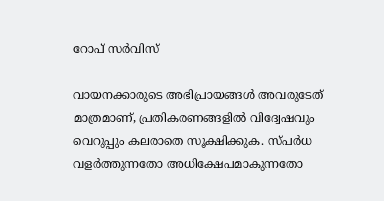റോപ് സര്‍വിസ്

വായനക്കാരുടെ അഭിപ്രായങ്ങള്‍ അവരുടേത് മാത്രമാണ്, പ്രതികരണങ്ങളിൽ വിദ്വേഷവും വെറുപ്പും കലരാതെ സൂക്ഷിക്കുക. സ്പർധ വളർത്തുന്നതോ അധിക്ഷേപമാകുന്നതോ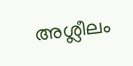അശ്ലീലം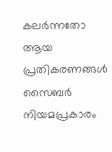കലർന്നതോ ആയ പ്രതികരണങ്ങൾ സൈബർ നിയമപ്രകാരം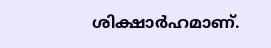ശിക്ഷാർഹമാണ്.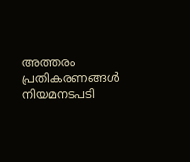അത്തരം പ്രതികരണങ്ങൾ നിയമനടപടി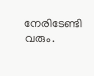നേരിടേണ്ടി വരും.